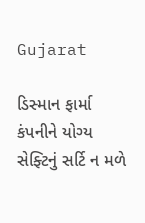Gujarat

ડિસ્માન ફાર્મા કંપનીને યોગ્ય સેફ્ટિનું સર્ટિ ન મળે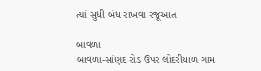ત્યાં સુધી બંધ રાખવા રજૂઆત

બાવળા
બાવળા-સાંણદ રોડ ઉપર લોદરીયાળ ગામ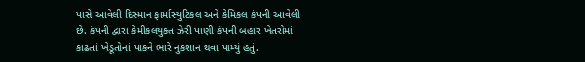પાસે આવેલી દિસ્માન ફાર્માસ્યુટિકલ અને કેમિકલ કંપની આવેલી છે. કંપની દ્વારા કેમીકલયુક્ત ઝેરી પાણી કંપની બહાર ખેતરોમાં કાઢતાં ખેડૂતોનાં પાકને ભારે નુકશાન થવા પામ્યું હતું.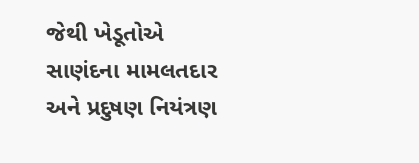જેથી ખેડૂતોએ સાણંદના મામલતદાર અને પ્રદુષણ નિયંત્રણ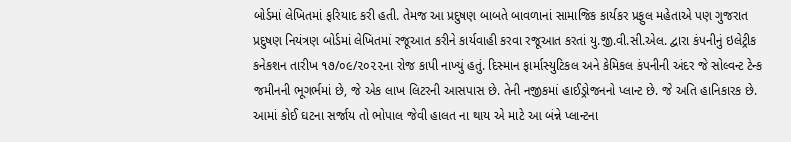બોર્ડમાં લેખિતમાં ફરિયાદ કરી હતી. તેમજ આ પ્રદુષણ બાબતે બાવળાનાં સામાજિક કાર્યકર પ્રફુલ મહેતાએ પણ ગુજરાત પ્રદુષણ નિયંત્રણ બોર્ડમાં લેખિતમાં રજૂઆત કરીને કાર્યવાહી કરવા રજૂઆત કરતાં યુ.જી.વી.સી.એલ. દ્વારા કંપનીનું ઇલેટ્રીક કનેકશન તારીખ ૧૭/૦૯/૨૦૨૨ના રોજ કાપી નાખ્યું હતું. દિસ્માન ફાર્માસ્યુટિકલ અને કેમિકલ કંપનીની અંદર જે સોલ્વન્ટ ટેન્ક જમીનની ભૂગર્ભમાં છે, જે એક લાખ લિટરની આસપાસ છે. તેની નજીકમાં હાઈડ્રોજનનો પ્લાન્ટ છે. જે અતિ હાનિકારક છે. આમાં કોઈ ઘટના સર્જાય તો ભોપાલ જેવી હાલત ના થાય એ માટે આ બંન્ને પ્લાન્ટના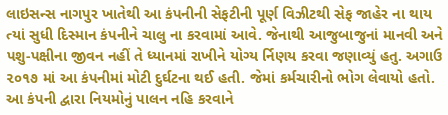લાઇસન્સ નાગપુર ખાતેથી આ કંપનીની સેફટીની પૂર્ણ વિઝીટથી સેફ જાહેર ના થાય ત્યાં સુધી દિસ્માન કંપનીને ચાલુ ના કરવામાં આવે. જેનાથી આજુબાજુનાં માનવી અને પશુ-પક્ષીના જીવન નહીં તે ધ્યાનમાં રાખીને યોગ્ય ર્નિણય કરવા જણાવ્યું હતુ. અગાઉ ૨૦૧૭ માં આ કંપનીમાં મોટી દુર્ઘટના થઈ હતી. જેમાં કર્મચારીનો ભોગ લેવાયો હતો. આ કંપની દ્વારા નિયમોનું પાલન નહિ કરવાને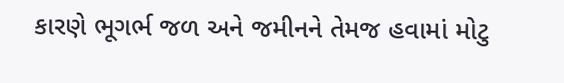કારણે ભૂગર્ભ જળ અને જમીનને તેમજ હવામાં મોટુ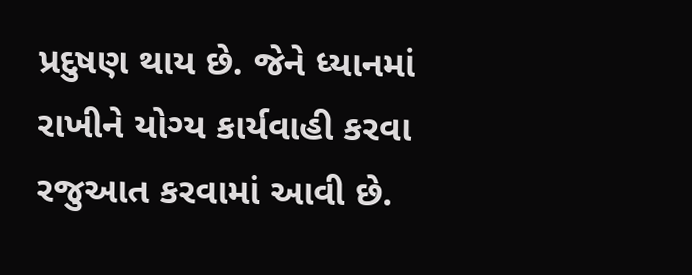પ્રદુષણ થાય છે. જેને ધ્યાનમાં રાખીને યોગ્ય કાર્યવાહી કરવા રજુઆત કરવામાં આવી છે.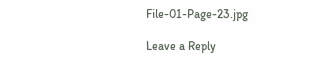File-01-Page-23.jpg

Leave a Reply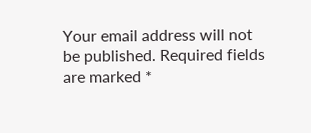Your email address will not be published. Required fields are marked *